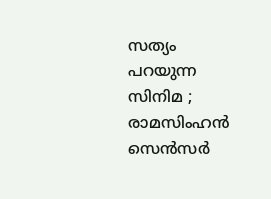സത്യം പറയുന്ന സിനിമ ; രാമസിംഹൻ സെൻസർ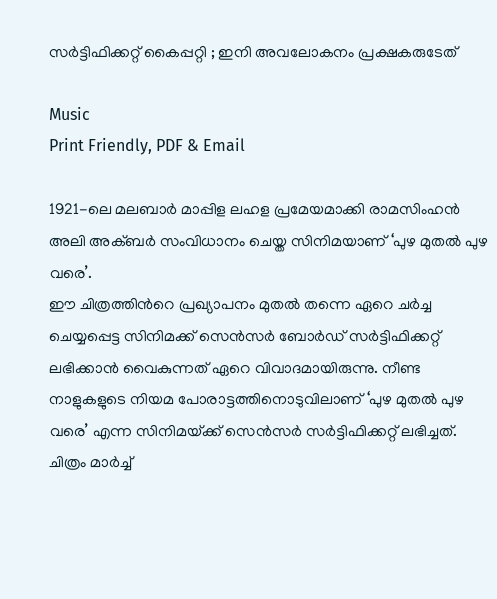സർട്ടിഫിക്കറ്റ് കൈപ്പറ്റി ; ഇനി അവലോകനം പ്രക്ഷകരുടേത്

Music
Print Friendly, PDF & Email

1921-ലെ മലബാർ മാപ്പിള ലഹള പ്രമേയമാക്കി രാമസിംഹൻ അലി അക്ബർ സംവിധാനം ചെയ്ത സിനിമയാണ് ‘പുഴ മുതൽ പുഴ വരെ’.
ഈ ചിത്രത്തിൻറെ പ്രഖ്യാപനം മുതൽ തന്നെ ഏറെ ചർച്ച ചെയ്യപ്പെട്ട സിനിമക്ക് സെൻസർ ബോർഡ് സർട്ടിഫിക്കറ്റ് ലഭിക്കാൻ വൈകുന്നത് ഏറെ വിവാദമായിരുന്നു. നീണ്ട നാളുകളുടെ നിയമ പോരാട്ടത്തിനൊടുവിലാണ് ‘പുഴ മുതൽ പുഴ വരെ’ എന്ന സിനിമയ്‌ക്ക് സെൻസർ സർട്ടിഫിക്കറ്റ് ലഭിച്ചത്. ചിത്രം മാർച്ച്‌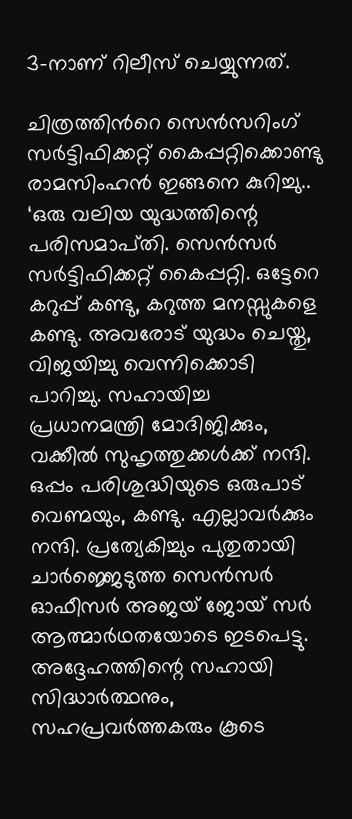3-നാണ് റിലീസ് ചെയ്യുന്നത്.

ചിത്രത്തിൻറെ സെൻസറിംഗ് സർട്ടിഫിക്കറ്റ് കൈപ്പറ്റിക്കൊണ്ടു രാമസിംഹൻ ഇങ്ങനെ കുറിച്ചു..
‘ഒരു വലിയ യുദ്ധത്തിന്റെ പരിസമാപ്‌തി. സെൻസർ സർട്ടിഫിക്കറ്റ് കൈപ്പറ്റി. ഒട്ടേറെ കറുപ്പ് കണ്ടു, കറുത്ത മനസ്സുകളെ കണ്ടു. അവരോട് യുദ്ധം ചെയ്തു, വിജയിച്ചു വെന്നിക്കൊടി പാറിച്ചു. സഹായിച്ച പ്രധാനമന്ത്രി മോദിജിക്കും, വക്കീൽ സുഹൃത്തുക്കൾക്ക് നന്ദി. ഒപ്പം പരിശുദ്ധിയുടെ ഒരുപാട് വെണ്മയും, കണ്ടു. എല്ലാവർക്കും നന്ദി. പ്രത്യേകിച്ചും പുതുതായി ചാർജ്ജെടുത്ത സെൻസർ ഓഫീസർ അജയ് ജോയ് സർ ആത്മാർഥതയോടെ ഇടപെട്ടു. അദ്ദേഹത്തിന്റെ സഹായി സിദ്ധാർത്ഥനും, സഹപ്രവർത്തകരും കൂടെ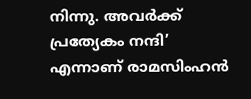നിന്നു. അവർക്ക് പ്രത്യേകം നന്ദി’ എന്നാണ് രാമസിംഹൻ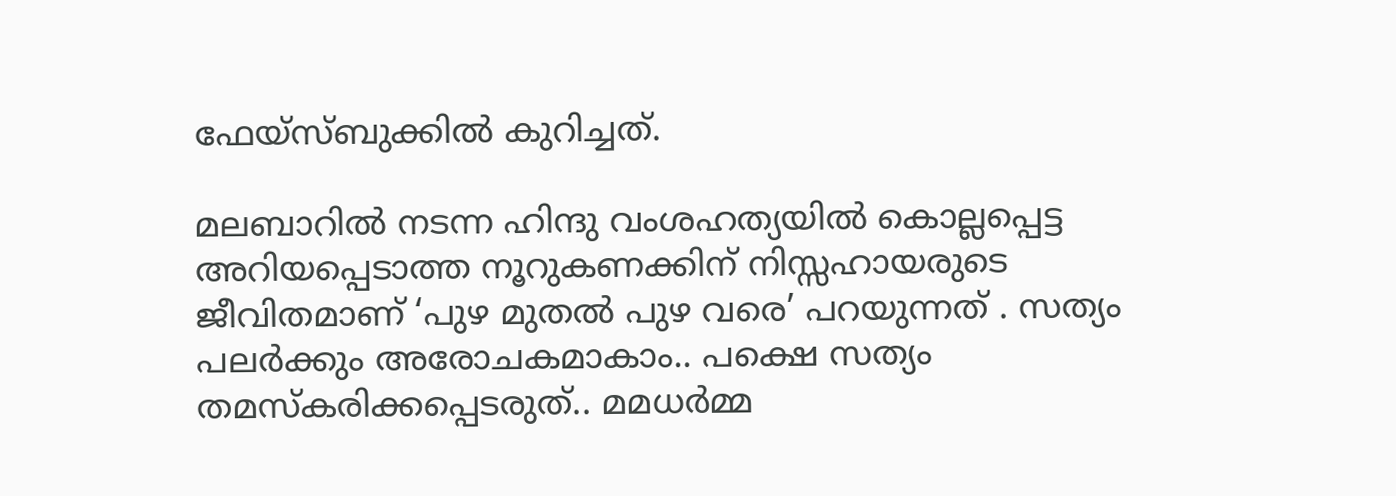ഫേയ്സ്ബുക്കിൽ കുറിച്ചത്.

മലബാറിൽ നടന്ന ഹിന്ദു വംശഹത്യയിൽ കൊല്ലപ്പെട്ട അറിയപ്പെടാത്ത നൂറുകണക്കിന് നിസ്സഹായരുടെ ജീവിതമാണ് ‘പുഴ മുതൽ പുഴ വരെ’ പറയുന്നത് . സത്യം പലർക്കും അരോചകമാകാം.. പക്ഷെ സത്യം തമസ്കരിക്കപ്പെടരുത്.. മമധർമ്മ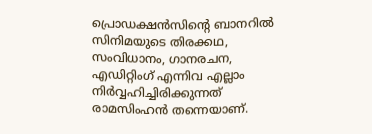പ്രൊഡക്ഷൻസിന്റെ ബാനറിൽ സിനിമയുടെ തിരക്കഥ, സംവിധാനം, ഗാനരചന, എഡിറ്റിംഗ് എന്നിവ എല്ലാം നിർവ്വഹിച്ചിരിക്കുന്നത് രാമസിംഹൻ തന്നെയാണ്.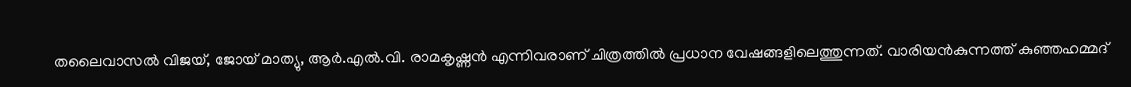തലൈവാസൽ വിജയ്, ജോയ് മാത്യു, ആർ.എൽ.വി. രാമകൃഷ്ണൻ എന്നിവരാണ് ചിത്രത്തിൽ പ്രധാന വേഷങ്ങളിലെത്തുന്നത്. വാരിയൻകുന്നത്ത് കുഞ്ഞഹമ്മദ്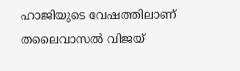ഹാജിയുടെ വേഷത്തിലാണ് തലൈവാസൽ വിജയ്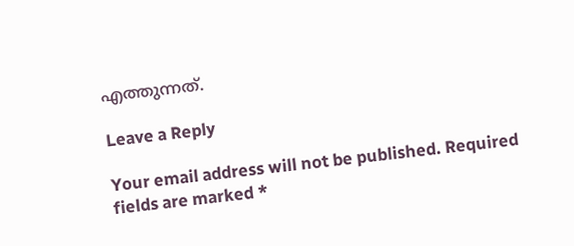എത്തുന്നത്.

Leave a Reply

Your email address will not be published. Required fields are marked *